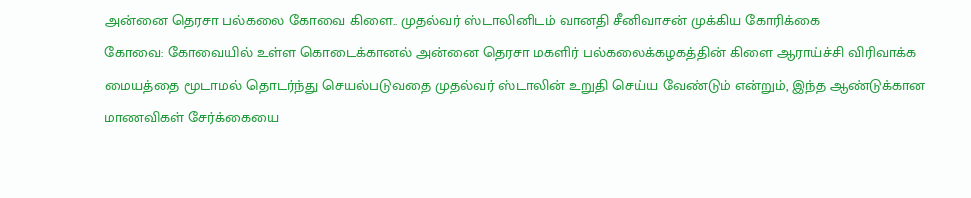அன்னை தெரசா பல்கலை கோவை கிளை.. முதல்வர் ஸ்டாலினிடம் வானதி சீனிவாசன் முக்கிய கோரிக்கை
கோவை: கோவையில் உள்ள கொடைக்கானல் அன்னை தெரசா மகளிர் பல்கலைக்கழகத்தின் கிளை ஆராய்ச்சி விரிவாக்க மையத்தை மூடாமல் தொடர்ந்து செயல்படுவதை முதல்வர் ஸ்டாலின் உறுதி செய்ய வேண்டும் என்றும், இந்த ஆண்டுக்கான மாணவிகள் சேர்க்கையை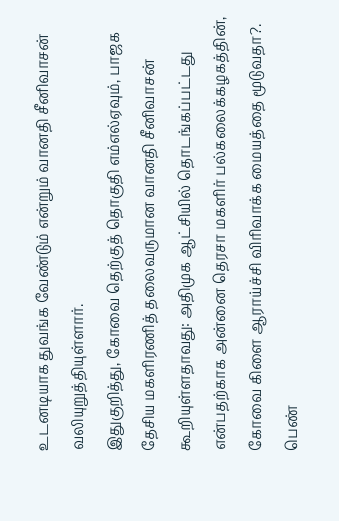உடனடியாக துவங்க வேண்டும் என்றும் வானதி சீனிவாசன் வலியுறுத்தியுள்ளார்.
இதுகுறித்து, கோவை தெற்குத் தொகுதி எம்எல்ஏவும், பாஜக தேசிய மகளிரணித் தலைவருமான வானதி சீனிவாசன் கூறியுள்ளதாவது: அதிமுக ஆட்சியில் தொடங்கப்பட்டது என்பதற்காக அன்னை தெரசா மகளிர் பல்கலைக்கழகத்தின், கோவை கிளை ஆராய்ச்சி விரிவாக்க மையத்தை மூடுவதா?. பெண்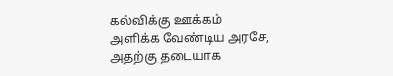கல்விக்கு ஊக்கம் அளிக்க வேண்டிய அரசே, அதற்கு தடையாக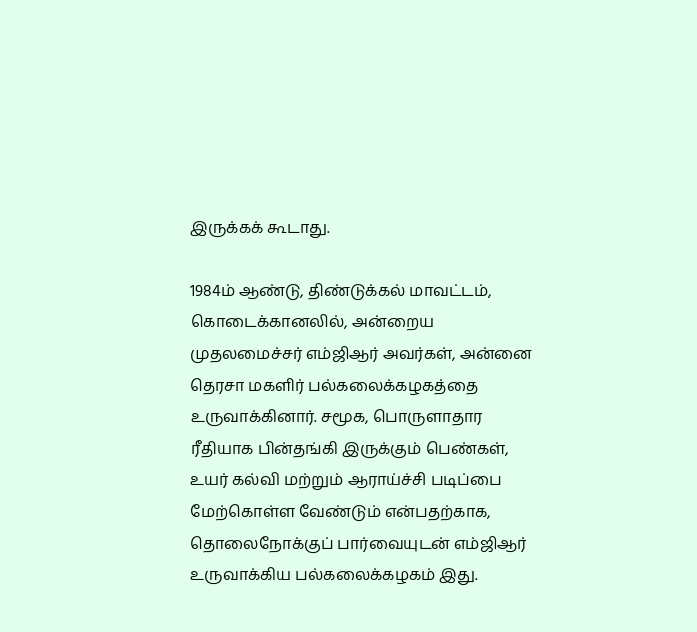இருக்கக் கூடாது.

1984ம் ஆண்டு, திண்டுக்கல் மாவட்டம், கொடைக்கானலில், அன்றைய முதலமைச்சர் எம்ஜிஆர் அவர்கள், அன்னை தெரசா மகளிர் பல்கலைக்கழகத்தை உருவாக்கினார். சமூக, பொருளாதார ரீதியாக பின்தங்கி இருக்கும் பெண்கள், உயர் கல்வி மற்றும் ஆராய்ச்சி படிப்பை மேற்கொள்ள வேண்டும் என்பதற்காக, தொலைநோக்குப் பார்வையுடன் எம்ஜிஆர் உருவாக்கிய பல்கலைக்கழகம் இது.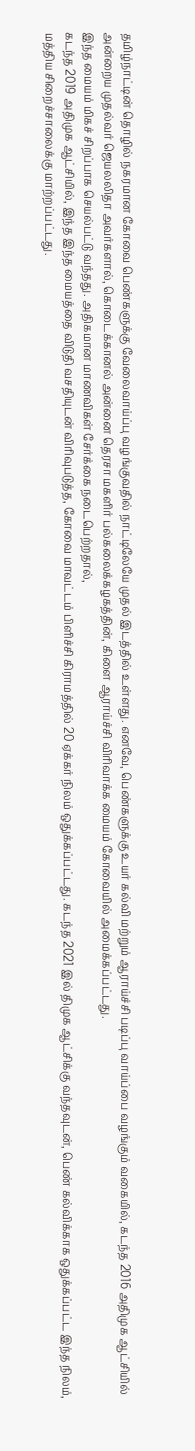தமிழ்நாட்டின் தொழில் நகரமான கோவை பெண்களுக்கு வேலைவாய்ப்பு வழங்குவதில் நாட்டிலேயே முதல் இடத்தில் உள்ளது. எனவே, பெண்களுக்கு உயர் கல்வி மற்றும் ஆராய்ச்சி படிப்பு வாய்ப்பை வழங்கும் வகையில், கடந்த 2016 அதிமுக ஆட்சியில் அன்றைய முதல்வர் ஜெயலலிதா அவர்களால், கொடைக்கானல் அன்னை தெரசா மகளிர் பல்கலைக்கழகத்தின், கிளை ஆராய்ச்சி விரிவாக்க மையம் கோவையில் அமைக்கப்பட்டது.
இந்த மையம் மிகச் சிறப்பாக செயல்பட்டு வந்தது. அதிகமான மாணவிகள் சேர்க்கை நடைபெற்றதால்,
கடந்த 2019 அதிமுக ஆட்சியில், இந்த இந்த மையத்தை விடுதி வசதியுடன் விரிவுபடுத்த, கோவை மாவட்டம் பிளிச்சி கிராமத்தில் 20 ஏக்கர் நிலம் ஒதுக்கப்பட்டது. கடந்த 2021 இல் திமுக ஆட்சிக்கு வந்தவுடன், பெண் கல்விக்காக ஒதுக்கப்பட்ட இந்த நிலம், மத்திய சிறைச்சாலைக்கு மாற்றப்பட்டது.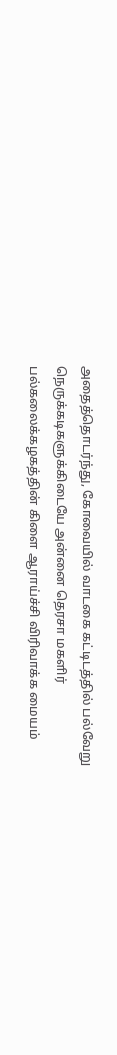அதைத்தொடர்ந்து, கோவையில் வாடகை கட்டிடத்தில் பல்வேறு நெருக்கடிகளுக்கிடையே அன்னை தெரசா மகளிர் பல்கலைக்கழகத்தின் கிளை ஆராய்ச்சி விரிவாக்க மையம்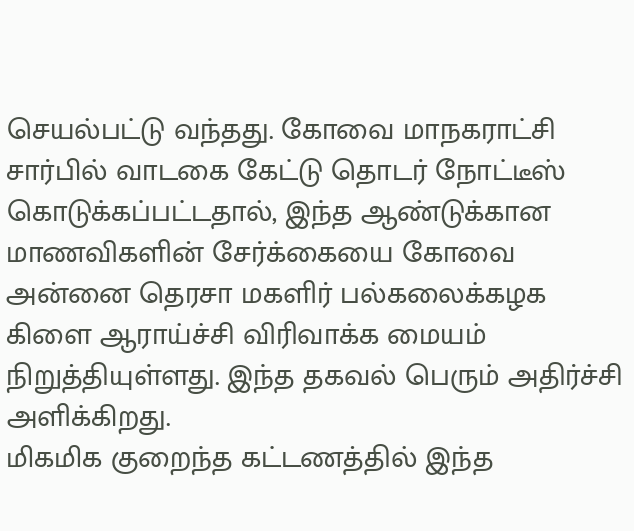செயல்பட்டு வந்தது. கோவை மாநகராட்சி சார்பில் வாடகை கேட்டு தொடர் நோட்டீஸ் கொடுக்கப்பட்டதால், இந்த ஆண்டுக்கான மாணவிகளின் சேர்க்கையை கோவை அன்னை தெரசா மகளிர் பல்கலைக்கழக கிளை ஆராய்ச்சி விரிவாக்க மையம் நிறுத்தியுள்ளது. இந்த தகவல் பெரும் அதிர்ச்சி அளிக்கிறது.
மிகமிக குறைந்த கட்டணத்தில் இந்த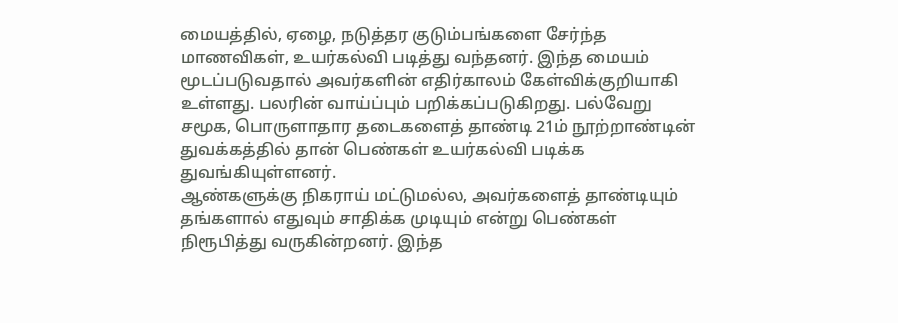மையத்தில், ஏழை, நடுத்தர குடும்பங்களை சேர்ந்த மாணவிகள், உயர்கல்வி படித்து வந்தனர். இந்த மையம் மூடப்படுவதால் அவர்களின் எதிர்காலம் கேள்விக்குறியாகி உள்ளது. பலரின் வாய்ப்பும் பறிக்கப்படுகிறது. பல்வேறு சமூக, பொருளாதார தடைகளைத் தாண்டி 21ம் நூற்றாண்டின் துவக்கத்தில் தான் பெண்கள் உயர்கல்வி படிக்க துவங்கியுள்ளனர்.
ஆண்களுக்கு நிகராய் மட்டுமல்ல, அவர்களைத் தாண்டியும் தங்களால் எதுவும் சாதிக்க முடியும் என்று பெண்கள் நிரூபித்து வருகின்றனர். இந்த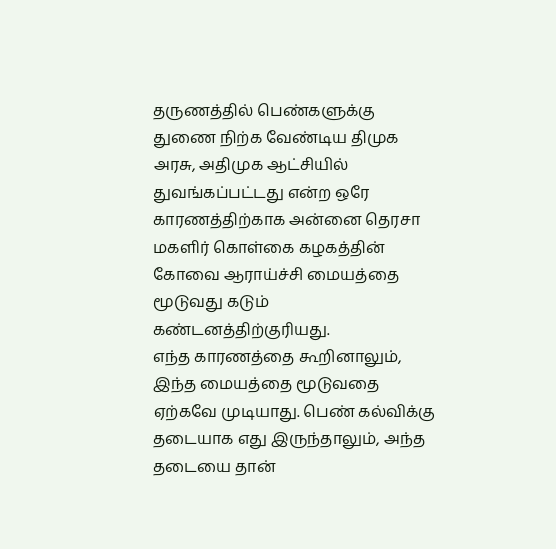தருணத்தில் பெண்களுக்கு துணை நிற்க வேண்டிய திமுக அரசு, அதிமுக ஆட்சியில் துவங்கப்பட்டது என்ற ஒரே காரணத்திற்காக அன்னை தெரசா மகளிர் கொள்கை கழகத்தின் கோவை ஆராய்ச்சி மையத்தை மூடுவது கடும் கண்டனத்திற்குரியது.
எந்த காரணத்தை கூறினாலும், இந்த மையத்தை மூடுவதை ஏற்கவே முடியாது. பெண் கல்விக்கு தடையாக எது இருந்தாலும், அந்த தடையை தான்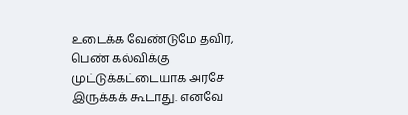உடைக்க வேண்டுமே தவிர, பெண் கல்விக்கு முட்டுக்கட்டையாக அரசே இருக்கக் கூடாது. எனவே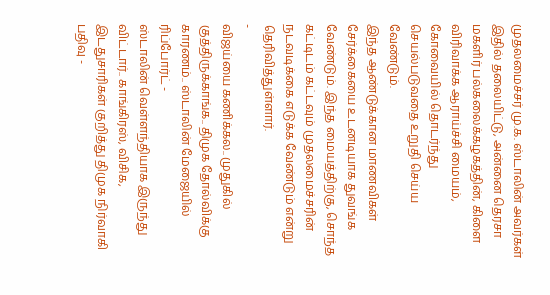முதலமைச்சர் மு.க. ஸ்டாலின் அவர்கள் இதில் தலையிட்டு, அன்னை தெரசா மகளிர் பல்கலைக்கழகத்தின், கிளை விரிவாக்க ஆராய்ச்சி மையம், கோவையில் தொடர்ந்து செயல்படுவதை உறுதி செய்ய வேண்டும்.
இந்த ஆண்டுக்கான மாணவிகள் சேர்க்கையை உடனடியாக துவங்க வேண்டும். இந்த மையத்திற்கு, சொந்த கட்டிடம் கட்டவும் முதலமைச்சரின் நடவடிக்கை எடுக்க வேண்டும் என்று தெரிவித்துள்ளார்.
-
விஜய்யை கணிக்கல.. முதுகில் குத்திருக்காங்க.. திமுக தோல்விக்கு காரணம்.. ஸ்டாலின் மேஜையில் ரிப்போர்ட் -
ஸ்டாலின் வெள்ளந்தியாக இருந்து விட்டார்.. காங்கிரஸ், விசிக, இடதுசாரிகள் குறித்து திமுக நிர்வாகி பதிவு -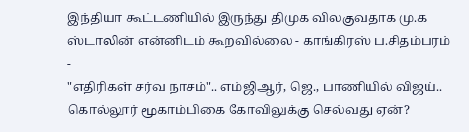இந்தியா கூட்டணியில் இருந்து திமுக விலகுவதாக மு.க ஸ்டாலின் என்னிடம் கூறவில்லை - காங்கிரஸ் ப.சிதம்பரம் -
"எதிரிகள் சர்வ நாசம்".. எம்ஜிஆர், ஜெ., பாணியில் விஜய்.. கொல்லூர் மூகாம்பிகை கோவிலுக்கு செல்வது ஏன்?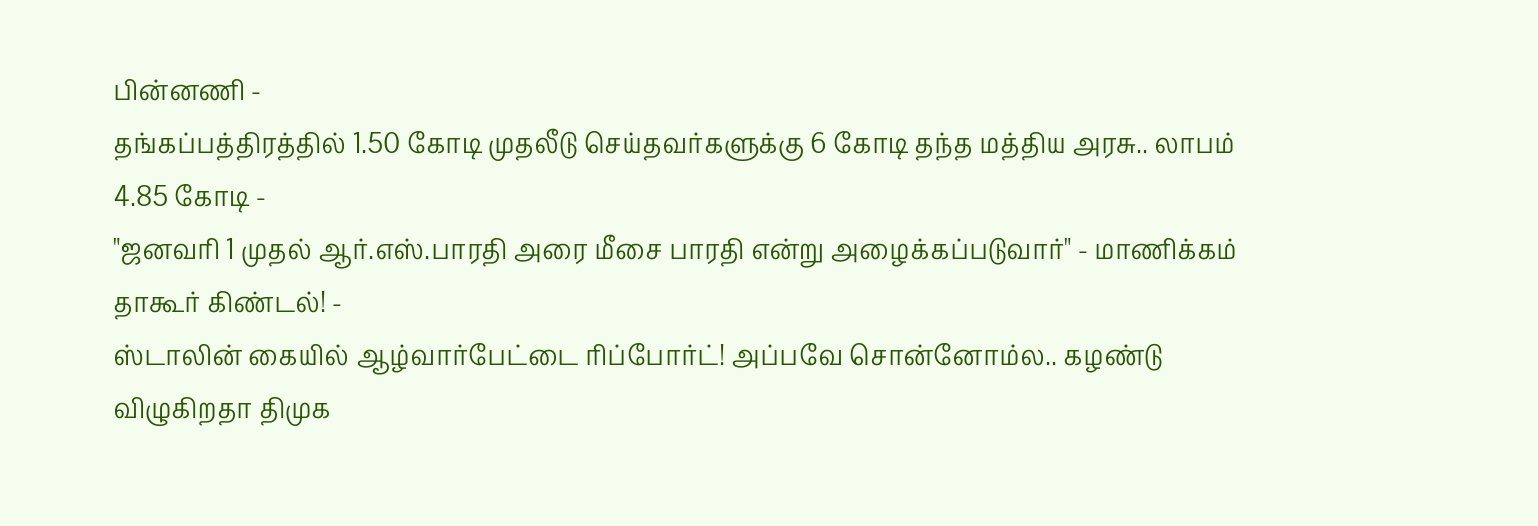பின்னணி -
தங்கப்பத்திரத்தில் 1.50 கோடி முதலீடு செய்தவர்களுக்கு 6 கோடி தந்த மத்திய அரசு.. லாபம் 4.85 கோடி -
"ஜனவரி 1 முதல் ஆர்.எஸ்.பாரதி அரை மீசை பாரதி என்று அழைக்கப்படுவார்" - மாணிக்கம் தாகூர் கிண்டல்! -
ஸ்டாலின் கையில் ஆழ்வார்பேட்டை ரிப்போர்ட்! அப்பவே சொன்னோம்ல.. கழண்டு விழுகிறதா திமுக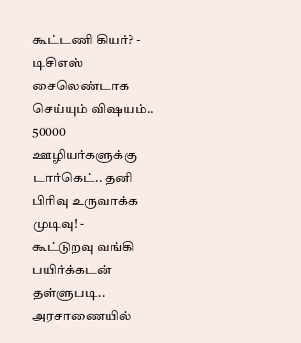கூட்டணி கியர்? -
டிசிஎஸ் சைலெண்டாக செய்யும் விஷயம்.. 50000 ஊழியர்களுக்கு டார்கெட்.. தனி பிரிவு உருவாக்க முடிவு! -
கூட்டுறவு வங்கி பயிர்க்கடன் தள்ளுபடி.. அரசாணையில்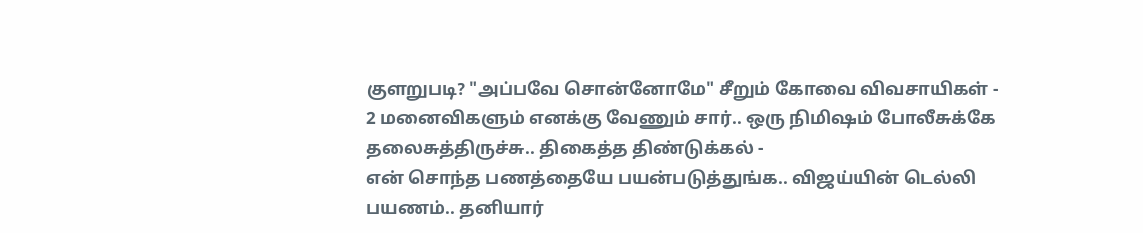குளறுபடி? "அப்பவே சொன்னோமே" சீறும் கோவை விவசாயிகள் -
2 மனைவிகளும் எனக்கு வேணும் சார்.. ஒரு நிமிஷம் போலீசுக்கே தலைசுத்திருச்சு.. திகைத்த திண்டுக்கல் -
என் சொந்த பணத்தையே பயன்படுத்துங்க.. விஜய்யின் டெல்லி பயணம்.. தனியார்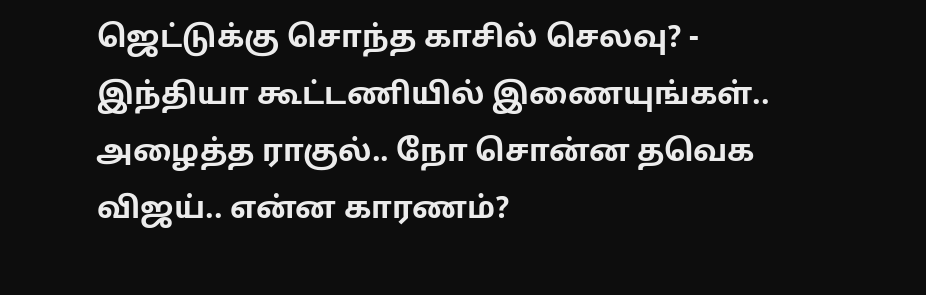ஜெட்டுக்கு சொந்த காசில் செலவு? -
இந்தியா கூட்டணியில் இணையுங்கள்.. அழைத்த ராகுல்.. நோ சொன்ன தவெக விஜய்.. என்ன காரணம்?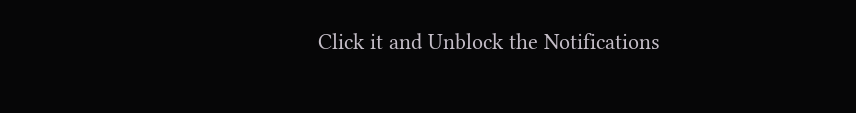Click it and Unblock the Notifications